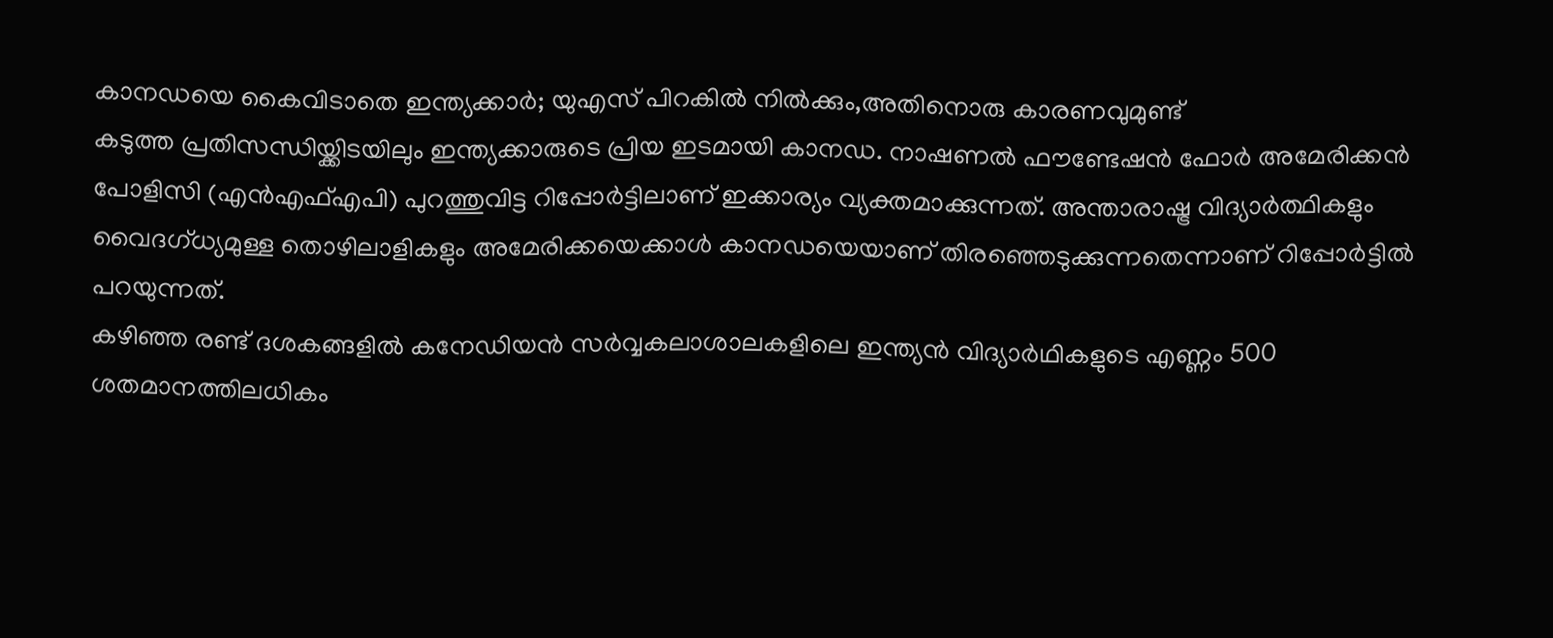കാനഡയെ കൈവിടാതെ ഇന്ത്യക്കാർ; യുഎസ് പിറകിൽ നിൽക്കും,അതിനൊരു കാരണവുമുണ്ട്
കടുത്ത പ്രതിസന്ധിയ്ക്കിടയിലും ഇന്ത്യക്കാരുടെ പ്രിയ ഇടമായി കാനഡ. നാഷണൽ ഫൗണ്ടേഷൻ ഫോർ അമേരിക്കൻ പോളിസി (എൻഎഫ്എപി) പുറത്തുവിട്ട റിപ്പോർട്ടിലാണ് ഇക്കാര്യം വ്യക്തമാക്കുന്നത്. അന്താരാഷ്ട്ര വിദ്യാർത്ഥികളും വൈദഗ്ധ്യമുള്ള തൊഴിലാളികളും അമേരിക്കയെക്കാൾ കാനഡയെയാണ് തിരഞ്ഞെടുക്കുന്നതെന്നാണ് റിപ്പോർട്ടിൽ പറയുന്നത്.
കഴിഞ്ഞ രണ്ട് ദശകങ്ങളിൽ കനേഡിയൻ സർവ്വകലാശാലകളിലെ ഇന്ത്യൻ വിദ്യാർഥികളുടെ എണ്ണം 500 ശതമാനത്തിലധികം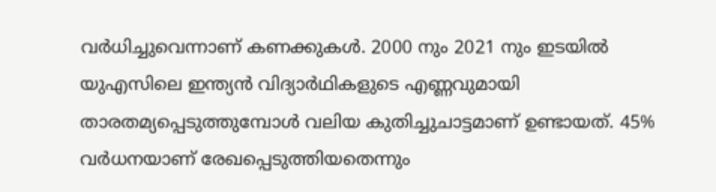വർധിച്ചുവെന്നാണ് കണക്കുകൾ. 2000 നും 2021 നും ഇടയിൽ യുഎസിലെ ഇന്ത്യൻ വിദ്യാർഥികളുടെ എണ്ണവുമായി താരതമ്യപ്പെടുത്തുമ്പോൾ വലിയ കുതിച്ചുചാട്ടമാണ് ഉണ്ടായത്. 45% വർധനയാണ് രേഖപ്പെടുത്തിയതെന്നും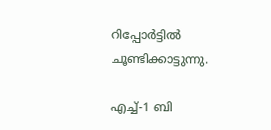റിപ്പോർട്ടിൽ ചൂണ്ടിക്കാട്ടുന്നു.

എച്ച്-1 ബി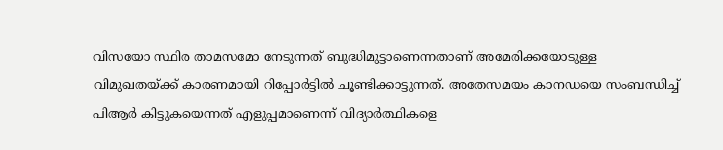വിസയോ സ്ഥിര താമസമോ നേടുന്നത് ബുദ്ധിമുട്ടാണെന്നതാണ് അമേരിക്കയോടുള്ള വിമുഖതയ്ക്ക് കാരണമായി റിപ്പോർട്ടിൽ ചൂണ്ടിക്കാട്ടുന്നത്. അതേസമയം കാനഡയെ സംബന്ധിച്ച് പിആർ കിട്ടുകയെന്നത് എളുപ്പമാണെന്ന് വിദ്യാർത്ഥികളെ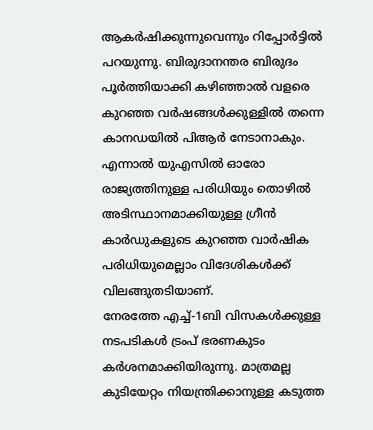ആകർഷിക്കുന്നുവെന്നും റിപ്പോർട്ടിൽ പറയുന്നു. ബിരുദാനന്തര ബിരുദം പൂർത്തിയാക്കി കഴിഞ്ഞാൽ വളരെ കുറഞ്ഞ വർഷങ്ങൾക്കുള്ളിൽ തന്നെ കാനഡയിൽ പിആർ നേടാനാകും. എന്നാൽ യുഎസിൽ ഓരോ രാജ്യത്തിനുള്ള പരിധിയും തൊഴിൽ അടിസ്ഥാനമാക്കിയുള്ള ഗ്രീൻ കാർഡുകളുടെ കുറഞ്ഞ വാർഷിക പരിധിയുമെല്ലാം വിദേശികൾക്ക് വിലങ്ങുതടിയാണ്.
നേരത്തേ എച്ച്-1ബി വിസകൾക്കുള്ള നടപടികൾ ട്രംപ് ഭരണകുടം കർശനമാക്കിയിരുന്നു. മാത്രമല്ല കുടിയേറ്റം നിയന്ത്രിക്കാനുള്ള കടുത്ത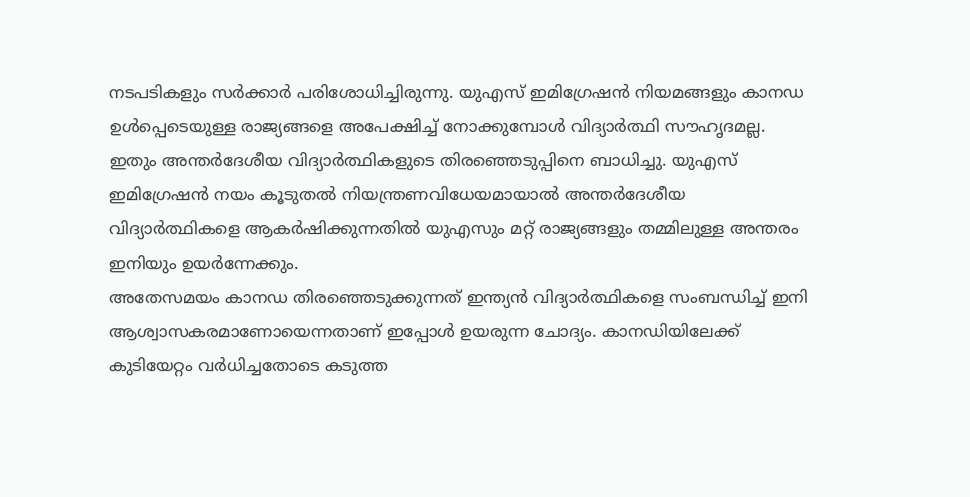നടപടികളും സർക്കാർ പരിശോധിച്ചിരുന്നു. യുഎസ് ഇമിഗ്രേഷൻ നിയമങ്ങളും കാനഡ ഉൾപ്പെടെയുള്ള രാജ്യങ്ങളെ അപേക്ഷിച്ച് നോക്കുമ്പോൾ വിദ്യാർത്ഥി സൗഹൃദമല്ല. ഇതും അന്തർദേശീയ വിദ്യാർത്ഥികളുടെ തിരഞ്ഞെടുപ്പിനെ ബാധിച്ചു. യുഎസ് ഇമിഗ്രേഷൻ നയം കൂടുതൽ നിയന്ത്രണവിധേയമായാൽ അന്തർദേശീയ വിദ്യാർത്ഥികളെ ആകർഷിക്കുന്നതിൽ യുഎസും മറ്റ് രാജ്യങ്ങളും തമ്മിലുള്ള അന്തരം ഇനിയും ഉയർന്നേക്കും.
അതേസമയം കാനഡ തിരഞ്ഞെടുക്കുന്നത് ഇന്ത്യൻ വിദ്യാർത്ഥികളെ സംബന്ധിച്ച് ഇനി ആശ്വാസകരമാണോയെന്നതാണ് ഇപ്പോൾ ഉയരുന്ന ചോദ്യം. കാനഡിയിലേക്ക് കുടിയേറ്റം വർധിച്ചതോടെ കടുത്ത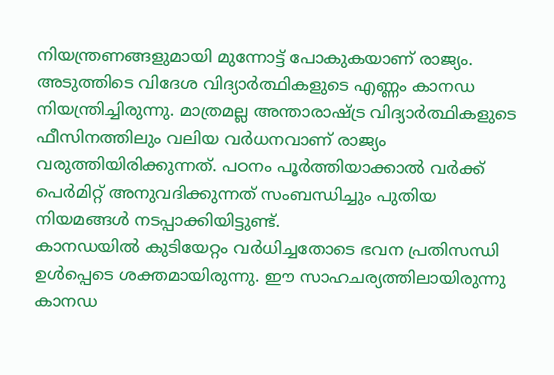നിയന്ത്രണങ്ങളുമായി മുന്നോട്ട് പോകുകയാണ് രാജ്യം. അടുത്തിടെ വിദേശ വിദ്യാർത്ഥികളുടെ എണ്ണം കാനഡ നിയന്ത്രിച്ചിരുന്നു. മാത്രമല്ല അന്താരാഷ്ട്ര വിദ്യാർത്ഥികളുടെ ഫീസിനത്തിലും വലിയ വർധനവാണ് രാജ്യം വരുത്തിയിരിക്കുന്നത്. പഠനം പൂർത്തിയാക്കാൽ വർക്ക് പെർമിറ്റ് അനുവദിക്കുന്നത് സംബന്ധിച്ചും പുതിയ നിയമങ്ങൾ നടപ്പാക്കിയിട്ടുണ്ട്.
കാനഡയിൽ കുടിയേറ്റം വർധിച്ചതോടെ ഭവന പ്രതിസന്ധി ഉൾപ്പെടെ ശക്തമായിരുന്നു. ഈ സാഹചര്യത്തിലായിരുന്നു കാനഡ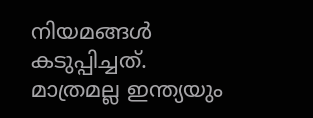നിയമങ്ങൾ കടുപ്പിച്ചത്. മാത്രമല്ല ഇന്ത്യയും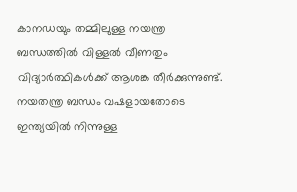കാനഡയും തമ്മിലുള്ള നയന്ത്ര ബന്ധത്തിൽ വിള്ളൽ വീണതും വിദ്യാർത്ഥികൾക്ക് ആശങ്ക തീർക്കുന്നുണ്ട്. നയതന്ത്ര ബന്ധം വഷളായതോടെ ഇന്ത്യയിൽ നിന്നുള്ള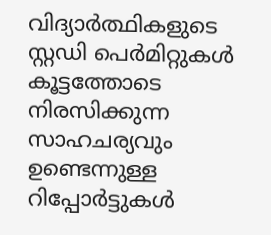വിദ്യാർത്ഥികളുടെ സ്റ്റഡി പെർമിറ്റുകൾ കൂട്ടത്തോടെ നിരസിക്കുന്ന സാഹചര്യവും ഉണ്ടെന്നുള്ള റിപ്പോർട്ടുകൾ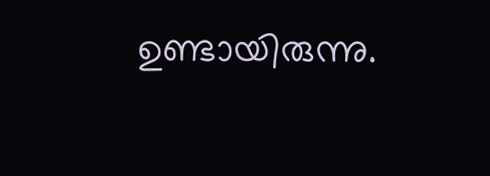ഉണ്ടായിരുന്നു.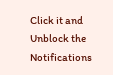Click it and Unblock the Notifications